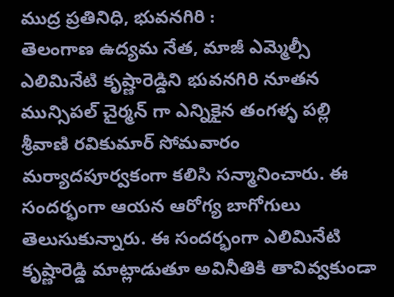ముద్ర ప్రతినిధి, భువనగిరి :
తెలంగాణ ఉద్యమ నేత, మాజీ ఎమ్మెల్సీ ఎలిమినేటి కృష్ణారెడ్డిని భువనగిరి నూతన మున్సిపల్ చైర్మన్ గా ఎన్నికైన తంగళ్ళ పల్లి శ్రీవాణి రవికుమార్ సోమవారం మర్యాదపూర్వకంగా కలిసి సన్మానించారు. ఈ సందర్భంగా ఆయన ఆరోగ్య బాగోగులు తెలుసుకున్నారు. ఈ సందర్భంగా ఎలిమినేటి కృష్ణారెడ్డి మాట్లాడుతూ అవినీతికి తావివ్వకుండా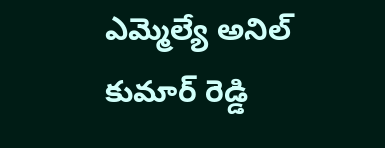ఎమ్మెల్యే అనిల్ కుమార్ రెడ్డి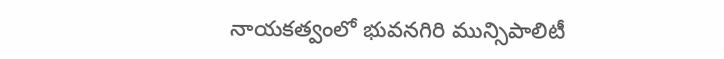నాయకత్వంలో భువనగిరి మున్సిపాలిటీ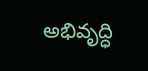అభివృద్ధి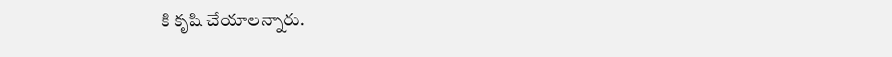కి కృషి చేయాలన్నారు.